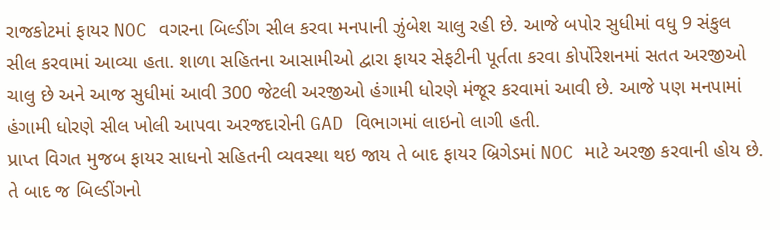રાજકોટમાં ફાયર NOC વગરના બિલ્ડીંગ સીલ કરવા મનપાની ઝુંબેશ ચાલુ રહી છે. આજે બપોર સુધીમાં વધુ 9 સંકુલ સીલ કરવામાં આવ્યા હતા. શાળા સહિતના આસામીઓ દ્વારા ફાયર સેફટીની પૂર્તતા કરવા કોર્પોરેશનમાં સતત અરજીઓ ચાલુ છે અને આજ સુધીમાં આવી 300 જેટલી અરજીઓ હંગામી ધોરણે મંજૂર કરવામાં આવી છે. આજે પણ મનપામાં હંગામી ધોરણે સીલ ખોલી આપવા અરજદારોની GAD વિભાગમાં લાઇનો લાગી હતી.
પ્રાપ્ત વિગત મુજબ ફાયર સાધનો સહિતની વ્યવસ્થા થઇ જાય તે બાદ ફાયર બ્રિગેડમાં NOC માટે અરજી કરવાની હોય છે. તે બાદ જ બિલ્ડીંગનો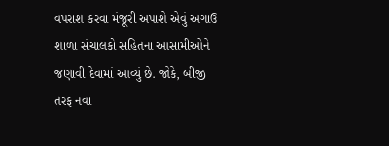વપરાશ કરવા મંજૂરી અપાશે એવું અગાઉ શાળા સંચાલકો સહિતના આસામીઓને જણાવી દેવામાં આવ્યું છે. જોકે, બીજી તરફ નવા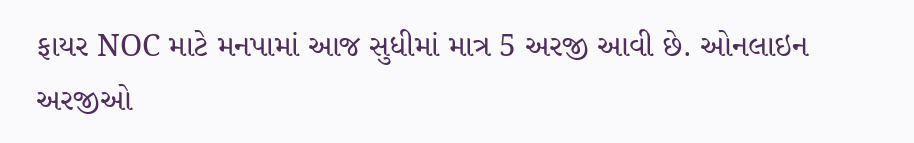ફાયર NOC માટે મનપામાં આજ સુધીમાં માત્ર 5 અરજી આવી છે. ઓનલાઇન અરજીઓ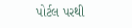પોર્ટલ પરથી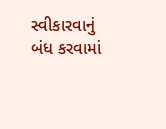સ્વીકારવાનું બંધ કરવામાં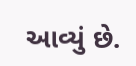આવ્યું છે.